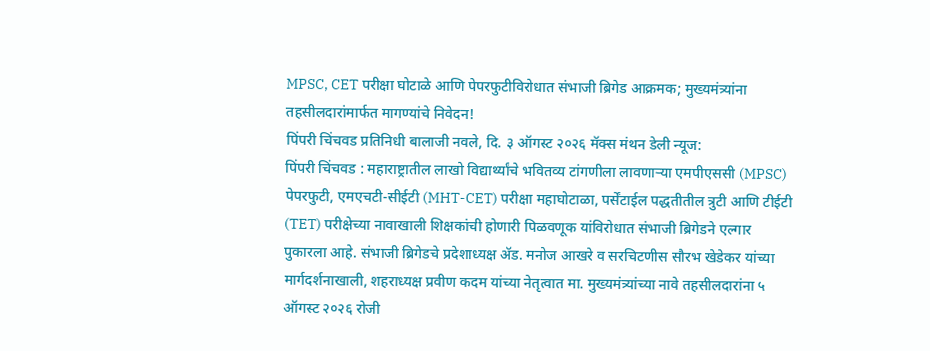MPSC, CET परीक्षा घोटाळे आणि पेपरफुटीविरोधात संभाजी ब्रिगेड आक्रमक; मुख्यमंत्र्यांना तहसीलदारांमार्फत मागण्यांचे निवेदन!
पिंपरी चिंचवड प्रतिनिधी बालाजी नवले, दि. ३ ऑगस्ट २०२६ मॅक्स मंथन डेली न्यूज:
पिंपरी चिंचवड : महाराष्ट्रातील लाखो विद्यार्थ्यांचे भवितव्य टांगणीला लावणाऱ्या एमपीएससी (MPSC) पेपरफुटी, एमएचटी-सीईटी (MHT-CET) परीक्षा महाघोटाळा, पर्सेंटाईल पद्धतीतील त्रुटी आणि टीईटी (TET) परीक्षेच्या नावाखाली शिक्षकांची होणारी पिळवणूक यांविरोधात संभाजी ब्रिगेडने एल्गार पुकारला आहे. संभाजी ब्रिगेडचे प्रदेशाध्यक्ष ॲड. मनोज आखरे व सरचिटणीस सौरभ खेडेकर यांच्या मार्गदर्शनाखाली, शहराध्यक्ष प्रवीण कदम यांच्या नेतृत्वात मा. मुख्यमंत्र्यांच्या नावे तहसीलदारांना ५ ऑगस्ट २०२६ रोजी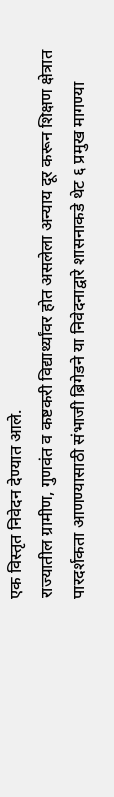एक विस्तृत निवेदन देण्यात आले.
राज्यातील ग्रामीण, गुणवंत व कष्टकरी विद्यार्थ्यांवर होत असलेला अन्याय दूर करून शिक्षण क्षेत्रात पारदर्शकता आणण्यासाठी संभाजी ब्रिगेडने या निवेदनाद्वारे शासनाकडे थेट ६ प्रमुख मागण्या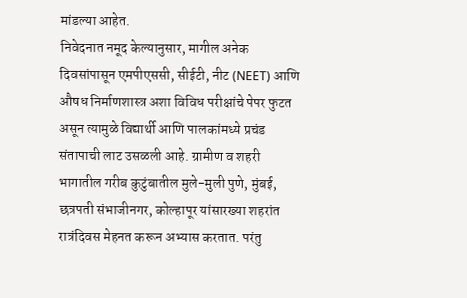मांडल्या आहेत.
निवेदनात नमूद केल्यानुसार, मागील अनेक दिवसांपासून एमपीएससी, सीईटी, नीट (NEET) आणि औषध निर्माणशास्त्र अशा विविध परीक्षांचे पेपर फुटत असून त्यामुळे विद्यार्थी आणि पालकांमध्ये प्रचंड संतापाची लाट उसळली आहे. ग्रामीण व शहरी भागातील गरीब कुटुंबातील मुले-मुली पुणे, मुंबई, छत्रपती संभाजीनगर, कोल्हापूर यांसारख्या शहरांत रात्रंदिवस मेहनत करून अभ्यास करतात. परंतु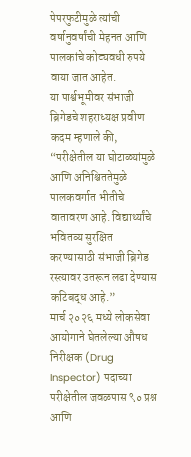पेपरफुटीमुळे त्यांची वर्षानुवर्षांची मेहनत आणि पालकांचे कोट्यवधी रुपये वाया जात आहेत.
या पार्श्वभूमीवर संभाजी ब्रिगेडचे शहराध्यक्ष प्रवीण कदम म्हणाले की, “परीक्षेतील या घोटाळ्यांमुळे आणि अनिश्चिततेमुळे पालकवर्गात भीतीचे वातावरण आहे. विद्यार्थ्यांचे भवितव्य सुरक्षित करण्यासाठी संभाजी ब्रिगेड रस्त्यावर उतरून लढा देण्यास कटिबद्ध आहे.”
मार्च २०२६ मध्ये लोकसेवा आयोगाने घेतलेल्या औषध निरीक्षक (Drug Inspector) पदाच्या परीक्षेतील जवळपास ९० प्रश्न आणि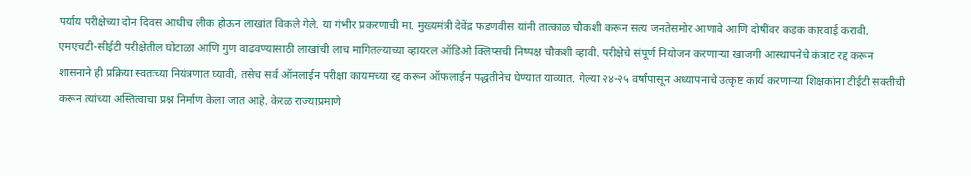पर्याय परीक्षेच्या दोन दिवस आधीच लीक होऊन लाखांत विकले गेले. या गंभीर प्रकरणाची मा. मुख्यमंत्री देवेंद्र फडणवीस यांनी तात्काळ चौकशी करून सत्य जनतेसमोर आणावे आणि दोषींवर कडक कारवाई करावी. एमएचटी-सीईटी परीक्षेतील घोटाळा आणि गुण वाढवण्यासाठी लाखांची लाच मागितल्याच्या व्हायरल ऑडिओ क्लिप्सची निष्पक्ष चौकशी व्हावी. परीक्षेचे संपूर्ण नियोजन करणाऱ्या खाजगी आस्थापनेचे कंत्राट रद्द करून शासनाने ही प्रक्रिया स्वतःच्या नियंत्रणात घ्यावी, तसेच सर्व ऑनलाईन परीक्षा कायमच्या रद्द करून ऑफलाईन पद्धतीनेच घेण्यात याव्यात. गेल्या २४-२५ वर्षांपासून अध्यापनाचे उत्कृष्ट कार्य करणाऱ्या शिक्षकांना टीईटी सक्तीची करून त्यांच्या अस्तित्वाचा प्रश्न निर्माण केला जात आहे. केरळ राज्याप्रमाणे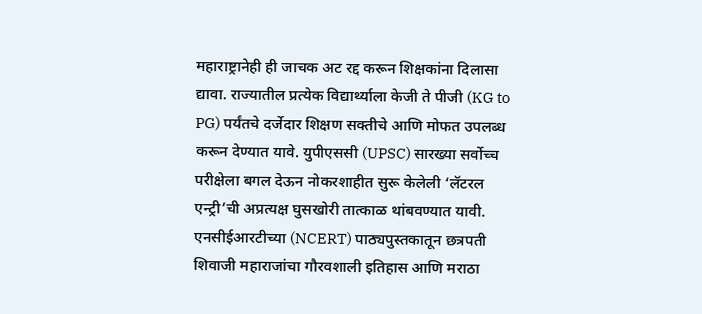महाराष्ट्रानेही ही जाचक अट रद्द करून शिक्षकांना दिलासा द्यावा. राज्यातील प्रत्येक विद्यार्थ्याला केजी ते पीजी (KG to PG) पर्यंतचे दर्जेदार शिक्षण सक्तीचे आणि मोफत उपलब्ध करून देण्यात यावे. युपीएससी (UPSC) सारख्या सर्वोच्च परीक्षेला बगल देऊन नोकरशाहीत सुरू केलेली ‘लॅटरल एन्ट्री’ची अप्रत्यक्ष घुसखोरी तात्काळ थांबवण्यात यावी. एनसीईआरटीच्या (NCERT) पाठ्यपुस्तकातून छत्रपती शिवाजी महाराजांचा गौरवशाली इतिहास आणि मराठा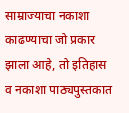साम्राज्याचा नकाशा काढण्याचा जो प्रकार झाला आहे, तो इतिहास व नकाशा पाठ्यपुस्तकात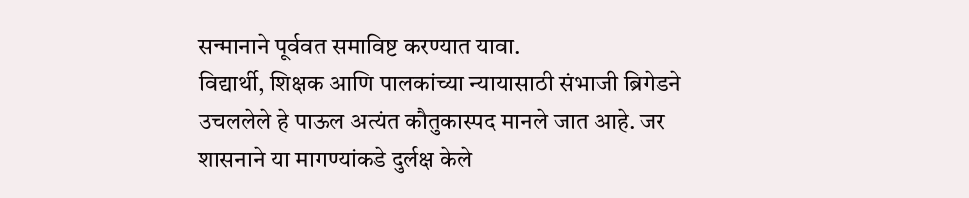सन्मानाने पूर्ववत समाविष्ट करण्यात यावा.
विद्यार्थी, शिक्षक आणि पालकांच्या न्यायासाठी संभाजी ब्रिगेडने उचललेले हे पाऊल अत्यंत कौतुकास्पद मानले जात आहे. जर शासनाने या मागण्यांकडे दुर्लक्ष केले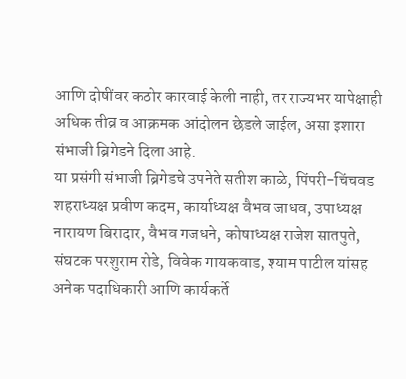आणि दोषींवर कठोर कारवाई केली नाही, तर राज्यभर यापेक्षाही अधिक तीव्र व आक्रमक आंदोलन छेडले जाईल, असा इशारा संभाजी ब्रिगेडने दिला आहे.
या प्रसंगी संभाजी ब्रिगेडचे उपनेते सतीश काळे, पिंपरी-चिंचवड शहराध्यक्ष प्रवीण कदम, कार्याध्यक्ष वैभव जाधव, उपाध्यक्ष नारायण बिरादार, वैभव गजधने, कोषाध्यक्ष राजेश सातपुते, संघटक परशुराम रोडे, विवेक गायकवाड, श्याम पाटील यांसह अनेक पदाधिकारी आणि कार्यकर्ते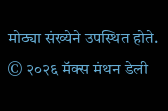मोठ्या संख्येने उपस्थित होते.
© २०२६ मॅक्स मंथन डेली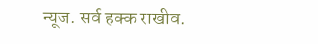न्यूज. सर्व हक्क राखीव.